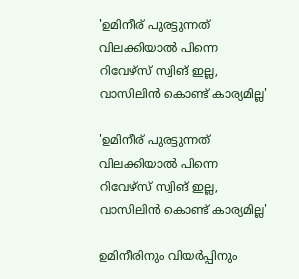'ഉമിനീര്‌ പുരട്ടുന്നത്‌ വിലക്കിയാല്‍ പിന്നെ റിവേഴ്‌സ്‌ സ്വിങ്‌ ഇല്ല, വാസിലിന്‍ കൊണ്ട്‌ കാര്യമില്ല'

'ഉമിനീര്‌ പുരട്ടുന്നത്‌ വിലക്കിയാല്‍ പിന്നെ റിവേഴ്‌സ്‌ സ്വിങ്‌ ഇല്ല, വാസിലിന്‍ കൊണ്ട്‌ കാര്യമില്ല'

ഉമിനീരിനും വിയര്‍പ്പിനും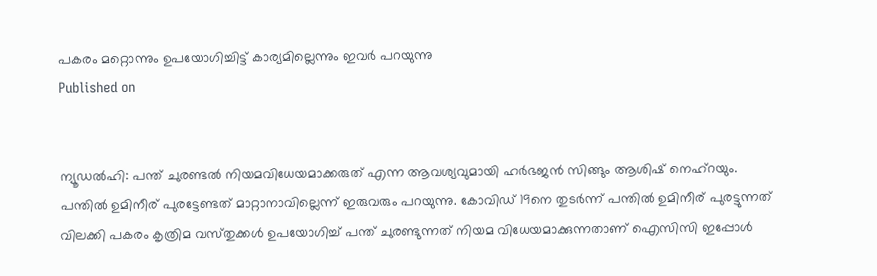പകരം മറ്റൊന്നും ഉപയോഗിച്ചിട്ട്‌ കാര്യമില്ലെന്നും ഇവര്‍ പറയുന്നു
Published on


ന്യൂഡല്‍ഹി: പന്ത്‌ ചുരണ്ടല്‍ നിയമവിധേയമാക്കരുത്‌ എന്ന ആവശ്യവുമായി ഹര്‍ഭജന്‍ സിങ്ങും ആശിഷ്‌ നെഹ്‌റയും. പന്തില്‍ ഉമിനീര്‌ പുരട്ടേണ്ടത്‌ മാറ്റാനാവില്ലെന്ന്‌ ഇരുവരും പറയുന്നു. കോവിഡ്‌ 19നെ തുടര്‍ന്ന്‌ പന്തില്‍ ഉമിനീര്‌ പുരട്ടുന്നത്‌ വിലക്കി പകരം കൃത്രിമ വസ്‌തുക്കള്‍ ഉപയോഗിച്ച്‌ പന്ത്‌ ചുരണ്ടുന്നത്‌ നിയമ വിധേയമാക്കുന്നതാണ്‌ ഐസിസി ഇപ്പോള്‍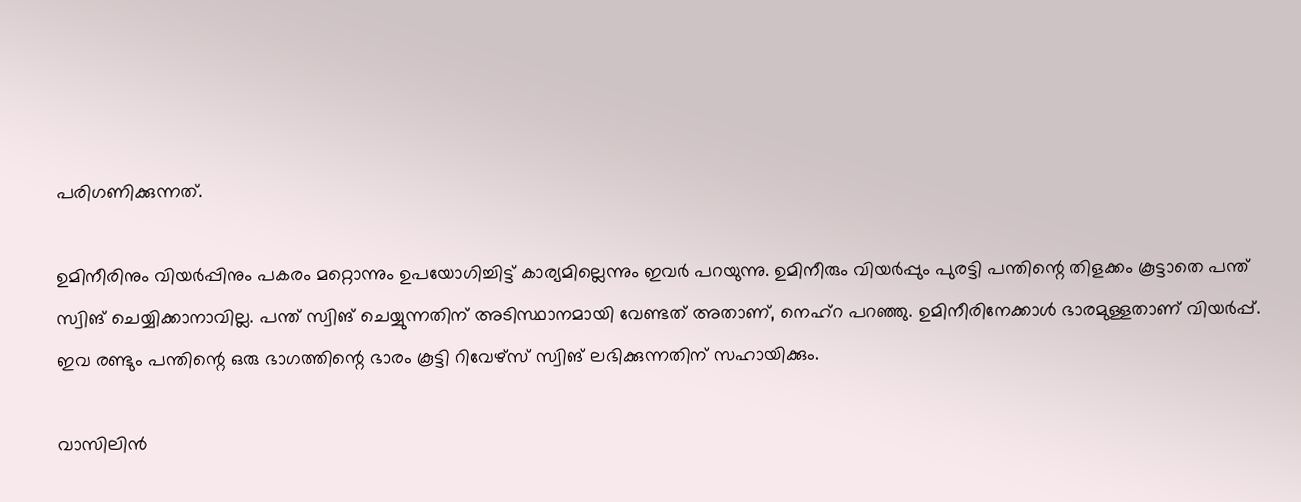പരിഗണിക്കുന്നത്‌.

ഉമിനീരിനും വിയര്‍പ്പിനും പകരം മറ്റൊന്നും ഉപയോഗിച്ചിട്ട്‌ കാര്യമില്ലെന്നും ഇവര്‍ പറയുന്നു. ഉമിനീരും വിയര്‍പ്പും പുരട്ടി പന്തിന്റെ തിളക്കം കൂട്ടാതെ പന്ത്‌ സ്വിങ്‌ ചെയ്യിക്കാനാവില്ല. പന്ത്‌ സ്വിങ്‌ ചെയ്യുന്നതിന്‌ അടിസ്ഥാനമായി വേണ്ടത്‌ അതാണ്‌, നെഹ്‌റ പറഞ്ഞു. ഉമിനീരിനേക്കാള്‍ ഭാരമുള്ളതാണ്‌ വിയര്‍പ്പ്‌. ഇവ രണ്ടും പന്തിന്റെ ഒരു ഭാഗത്തിന്റെ ഭാരം കൂട്ടി റിവേഴ്‌സ്‌ സ്വിങ്‌ ലഭിക്കുന്നതിന്‌ സഹായിക്കും.

വാസിലിന്‍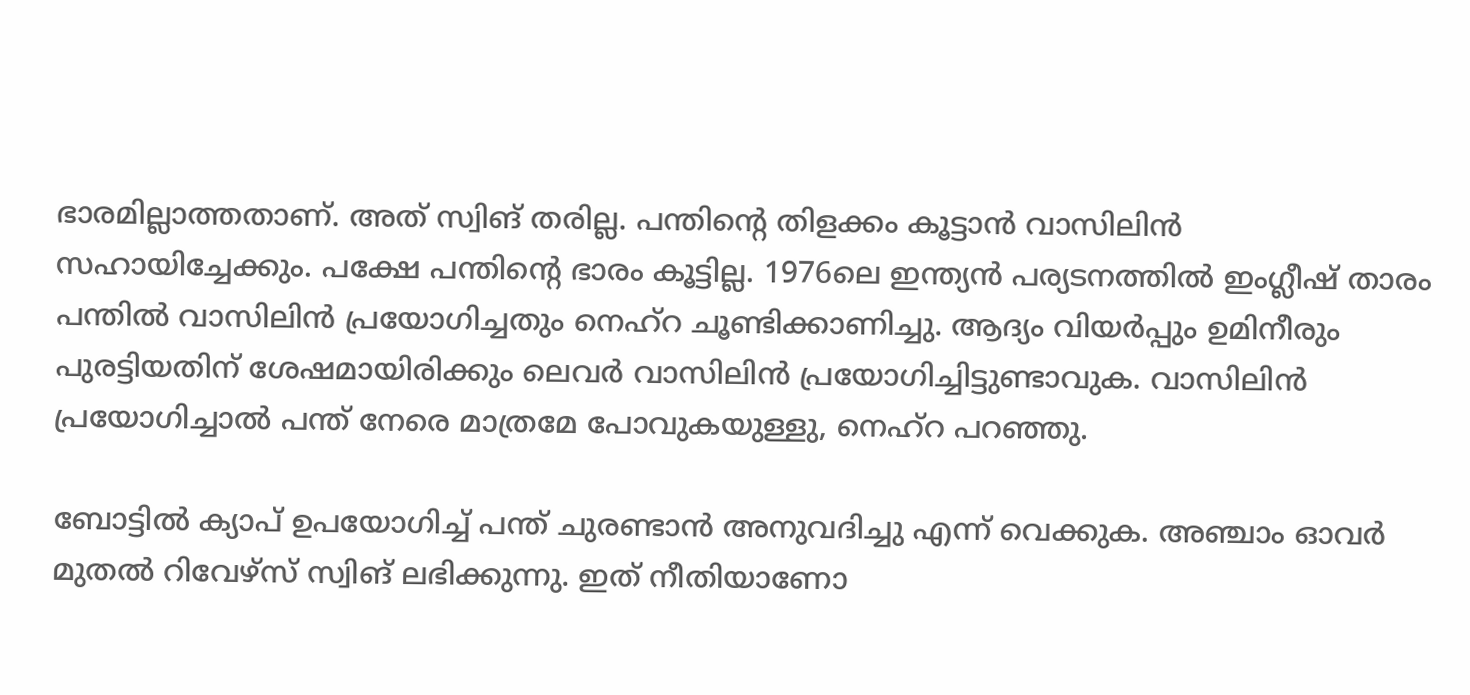ഭാരമില്ലാത്തതാണ്‌. അത്‌ സ്വിങ്‌ തരില്ല. പന്തിന്റെ തിളക്കം കൂട്ടാന്‍ വാസിലിന്‍ സഹായിച്ചേക്കും. പക്ഷേ പന്തിന്റെ ഭാരം കൂട്ടില്ല. 1976ലെ ഇന്ത്യന്‍ പര്യടനത്തില്‍ ഇംഗ്ലീഷ്‌ താരം പന്തില്‍ വാസിലിന്‍ പ്രയോഗിച്ചതും നെഹ്‌റ ചൂണ്ടിക്കാണിച്ചു. ആദ്യം വിയര്‍പ്പും ഉമിനീരും പുരട്ടിയതിന്‌ ശേഷമായിരിക്കും ലെവര്‍ വാസിലിന്‍ പ്രയോഗിച്ചിട്ടുണ്ടാവുക. വാസിലിന്‍ പ്രയോഗിച്ചാല്‍ പന്ത്‌ നേരെ മാത്രമേ പോവുകയുള്ളു, നെഹ്‌റ പറഞ്ഞു.

ബോട്ടില്‍ ക്യാപ്‌ ഉപയോഗിച്ച്‌ പന്ത്‌ ചുരണ്ടാന്‍ അനുവദിച്ചു എന്ന്‌ വെക്കുക. അഞ്ചാം ഓവര്‍ മുതല്‍ റിവേഴ്‌സ്‌ സ്വിങ്‌ ലഭിക്കുന്നു. ഇത്‌ നീതിയാണോ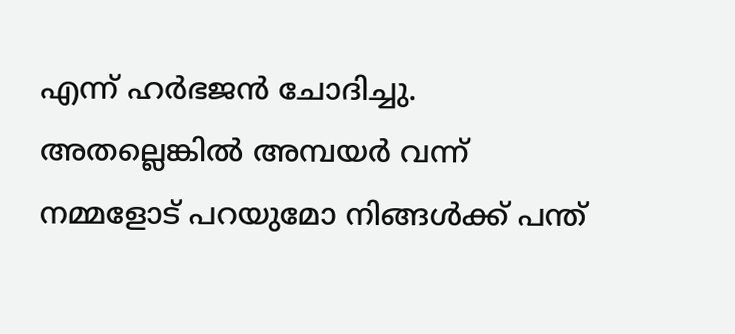എന്ന്‌ ഹര്‍ഭജന്‍ ചോദിച്ചു. അതല്ലെങ്കില്‍ അമ്പയര്‍ വന്ന്‌ നമ്മളോട്‌ പറയുമോ നിങ്ങള്‍ക്ക്‌ പന്ത്‌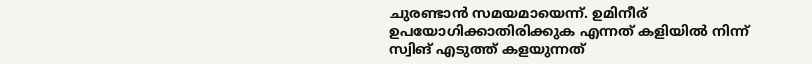ചുരണ്ടാന്‍ സമയമായെന്ന്‌. ഉമിനീര്‌ ഉപയോഗിക്കാതിരിക്കുക എന്നത്‌ കളിയില്‍ നിന്ന്‌ സ്വിങ്‌ എടുത്ത്‌ കളയുന്നത്‌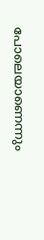പോലെയാണെന്നും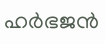ഹര്‍ഭജന്‍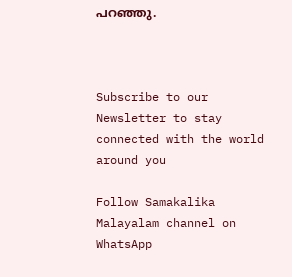പറഞ്ഞു.



Subscribe to our Newsletter to stay connected with the world around you

Follow Samakalika Malayalam channel on WhatsApp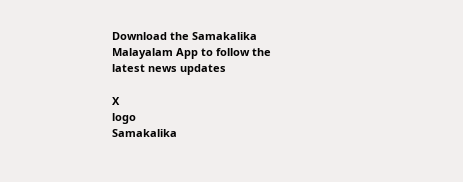Download the Samakalika Malayalam App to follow the latest news updates

X
logo
Samakalika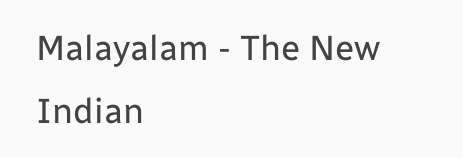Malayalam - The New Indian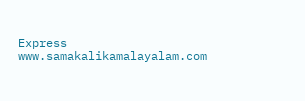Express
www.samakalikamalayalam.com